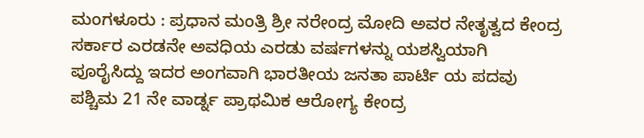ಮಂಗಳೂರು : ಪ್ರಧಾನ ಮಂತ್ರಿ ಶ್ರೀ ನರೇಂದ್ರ ಮೋದಿ ಅವರ ನೇತೃತ್ವದ ಕೇಂದ್ರ ಸರ್ಕಾರ ಎರಡನೇ ಅವಧಿಯ ಎರಡು ವರ್ಷಗಳನ್ನು ಯಶಸ್ವಿಯಾಗಿ ಪೂರೈಸಿದ್ದು ಇದರ ಅಂಗವಾಗಿ ಭಾರತೀಯ ಜನತಾ ಪಾರ್ಟಿ ಯ ಪದವು ಪಶ್ಚಿಮ 21 ನೇ ವಾರ್ಡ್ನ ಪ್ರಾಥಮಿಕ ಆರೋಗ್ಯ ಕೇಂದ್ರ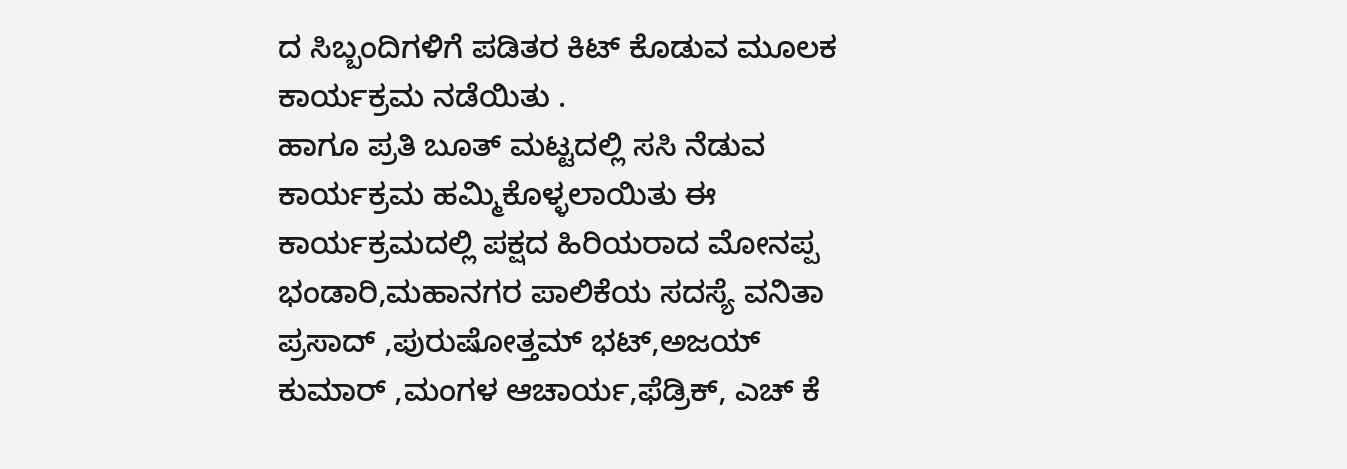ದ ಸಿಬ್ಬಂದಿಗಳಿಗೆ ಪಡಿತರ ಕಿಟ್ ಕೊಡುವ ಮೂಲಕ ಕಾರ್ಯಕ್ರಮ ನಡೆಯಿತು .
ಹಾಗೂ ಪ್ರತಿ ಬೂತ್ ಮಟ್ಟದಲ್ಲಿ ಸಸಿ ನೆಡುವ ಕಾರ್ಯಕ್ರಮ ಹಮ್ಮಿಕೊಳ್ಳಲಾಯಿತು ಈ ಕಾರ್ಯಕ್ರಮದಲ್ಲಿ ಪಕ್ಷದ ಹಿರಿಯರಾದ ಮೋನಪ್ಪ ಭಂಡಾರಿ,ಮಹಾನಗರ ಪಾಲಿಕೆಯ ಸದಸ್ಯೆ ವನಿತಾ ಪ್ರಸಾದ್ ,ಪುರುಷೋತ್ತಮ್ ಭಟ್,ಅಜಯ್ ಕುಮಾರ್ ,ಮಂಗಳ ಆಚಾರ್ಯ,ಫೆಡ್ರಿಕ್, ಎಚ್ ಕೆ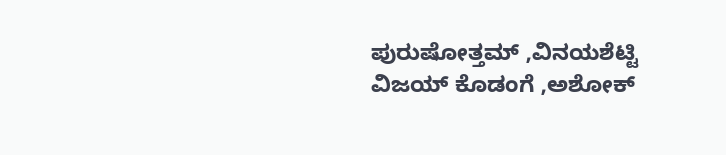ಪುರುಷೋತ್ತಮ್ ,ವಿನಯಶೆಟ್ಟಿ ವಿಜಯ್ ಕೊಡಂಗೆ ,ಅಶೋಕ್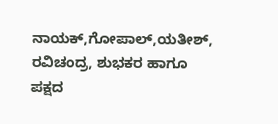ನಾಯಕ್,ಗೋಪಾಲ್,ಯತೀಶ್, ರವಿಚಂದ್ರ, ಶುಭಕರ ಹಾಗೂ ಪಕ್ಷದ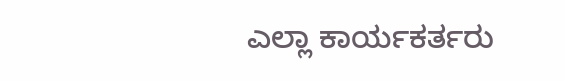ಎಲ್ಲಾ ಕಾರ್ಯಕರ್ತರು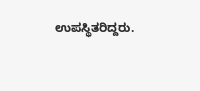ಉಪಸ್ಥಿತರಿದ್ದರು.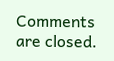Comments are closed.